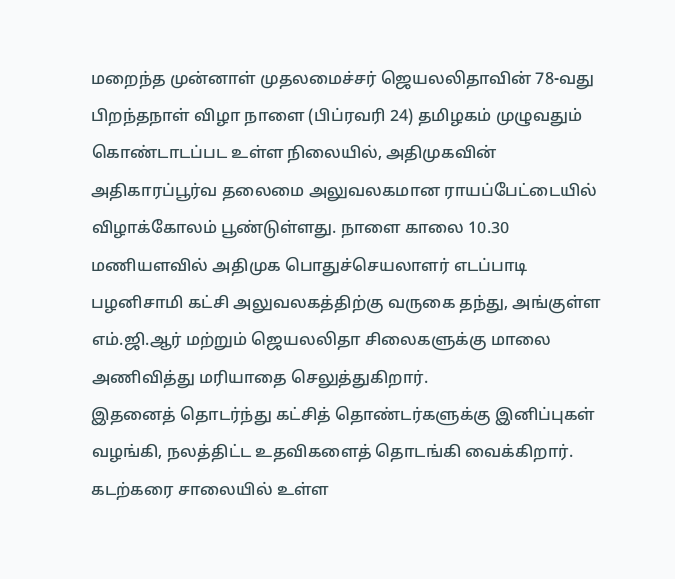மறைந்த முன்னாள் முதலமைச்சர் ஜெயலலிதாவின் 78-வது பிறந்தநாள் விழா நாளை (பிப்ரவரி 24) தமிழகம் முழுவதும் கொண்டாடப்பட உள்ள நிலையில், அதிமுகவின் அதிகாரப்பூர்வ தலைமை அலுவலகமான ராயப்பேட்டையில் விழாக்கோலம் பூண்டுள்ளது. நாளை காலை 10.30 மணியளவில் அதிமுக பொதுச்செயலாளர் எடப்பாடி பழனிசாமி கட்சி அலுவலகத்திற்கு வருகை தந்து, அங்குள்ள எம்.ஜி.ஆர் மற்றும் ஜெயலலிதா சிலைகளுக்கு மாலை அணிவித்து மரியாதை செலுத்துகிறார்.
இதனைத் தொடர்ந்து கட்சித் தொண்டர்களுக்கு இனிப்புகள் வழங்கி, நலத்திட்ட உதவிகளைத் தொடங்கி வைக்கிறார். கடற்கரை சாலையில் உள்ள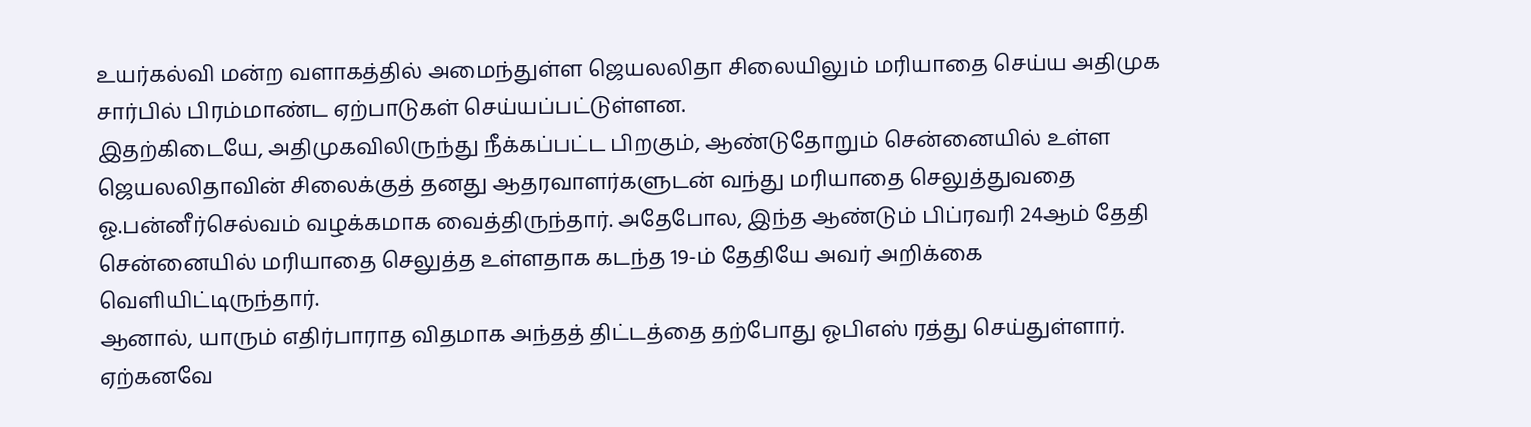உயர்கல்வி மன்ற வளாகத்தில் அமைந்துள்ள ஜெயலலிதா சிலையிலும் மரியாதை செய்ய அதிமுக சார்பில் பிரம்மாண்ட ஏற்பாடுகள் செய்யப்பட்டுள்ளன.
இதற்கிடையே, அதிமுகவிலிருந்து நீக்கப்பட்ட பிறகும், ஆண்டுதோறும் சென்னையில் உள்ள ஜெயலலிதாவின் சிலைக்குத் தனது ஆதரவாளர்களுடன் வந்து மரியாதை செலுத்துவதை ஓ.பன்னீர்செல்வம் வழக்கமாக வைத்திருந்தார். அதேபோல, இந்த ஆண்டும் பிப்ரவரி 24ஆம் தேதி சென்னையில் மரியாதை செலுத்த உள்ளதாக கடந்த 19-ம் தேதியே அவர் அறிக்கை வெளியிட்டிருந்தார்.
ஆனால், யாரும் எதிர்பாராத விதமாக அந்தத் திட்டத்தை தற்போது ஓபிஎஸ் ரத்து செய்துள்ளார். ஏற்கனவே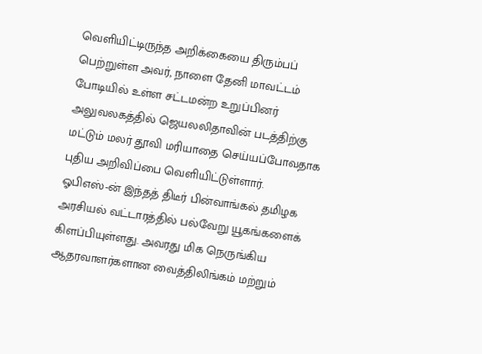வெளியிட்டிருந்த அறிக்கையை திரும்பப் பெற்றுள்ள அவர், நாளை தேனி மாவட்டம் போடியில் உள்ள சட்டமன்ற உறுப்பினர் அலுவலகத்தில் ஜெயலலிதாவின் படத்திற்கு மட்டும் மலர் தூவி மரியாதை செய்யப்போவதாக புதிய அறிவிப்பை வெளியிட்டுள்ளார்.
ஓபிஎஸ்-ன் இந்தத் திடீர் பின்வாங்கல் தமிழக அரசியல் வட்டாரத்தில் பல்வேறு யூகங்களைக் கிளப்பியுள்ளது. அவரது மிக நெருங்கிய ஆதரவாளர்களான வைத்திலிங்கம் மற்றும்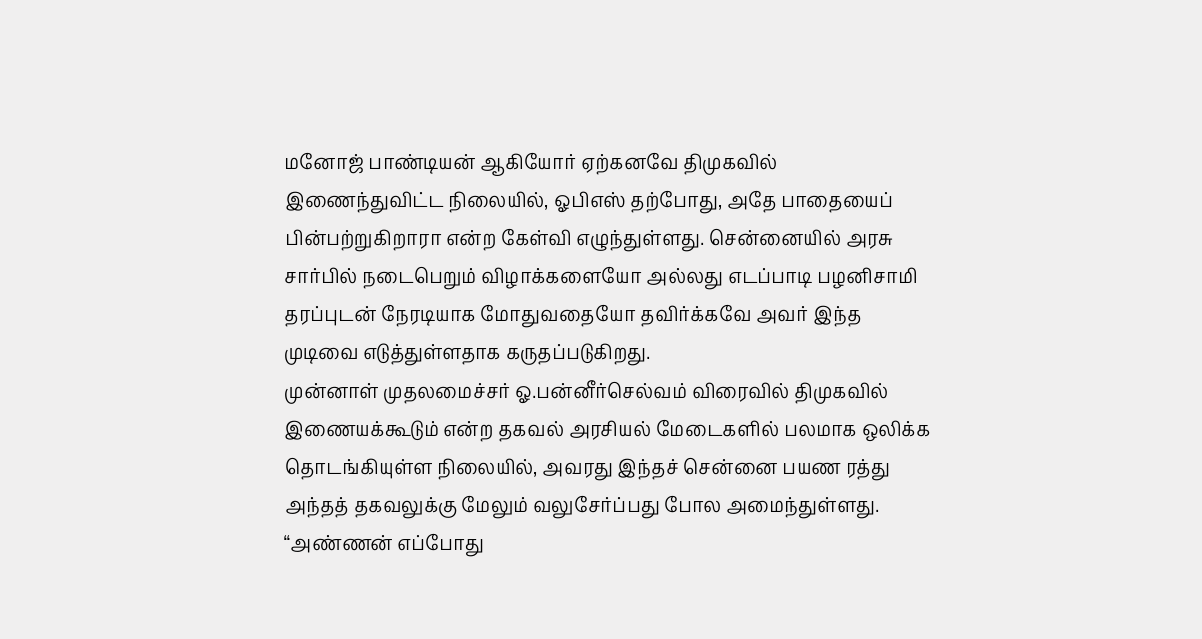மனோஜ் பாண்டியன் ஆகியோர் ஏற்கனவே திமுகவில் இணைந்துவிட்ட நிலையில், ஓபிஎஸ் தற்போது, அதே பாதையைப் பின்பற்றுகிறாரா என்ற கேள்வி எழுந்துள்ளது. சென்னையில் அரசு சார்பில் நடைபெறும் விழாக்களையோ அல்லது எடப்பாடி பழனிசாமி தரப்புடன் நேரடியாக மோதுவதையோ தவிர்க்கவே அவர் இந்த முடிவை எடுத்துள்ளதாக கருதப்படுகிறது.
முன்னாள் முதலமைச்சர் ஓ.பன்னீர்செல்வம் விரைவில் திமுகவில் இணையக்கூடும் என்ற தகவல் அரசியல் மேடைகளில் பலமாக ஒலிக்க தொடங்கியுள்ள நிலையில், அவரது இந்தச் சென்னை பயண ரத்து அந்தத் தகவலுக்கு மேலும் வலுசேர்ப்பது போல அமைந்துள்ளது. “அண்ணன் எப்போது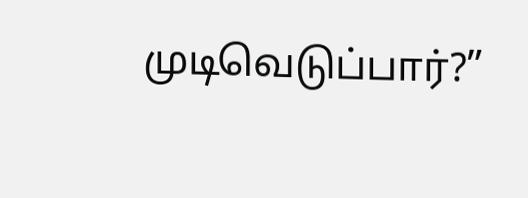முடிவெடுப்பார்?”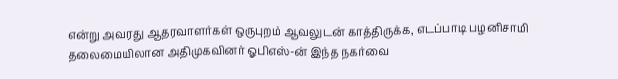என்று அவரது ஆதரவாளர்கள் ஒருபுறம் ஆவலுடன் காத்திருக்க, எடப்பாடி பழனிசாமி தலைமையிலான அதிமுகவினர் ஓபிஎஸ்-ன் இந்த நகர்வை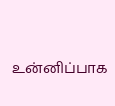உன்னிப்பாக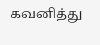கவனித்து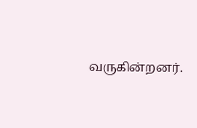வருகின்றனர்.